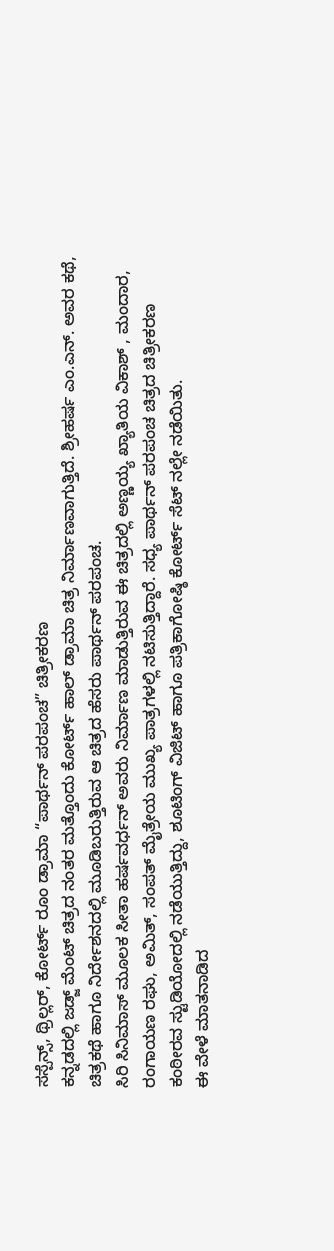ಸಸ್ಪೆನ್ಸ್, ಥ್ರಿಲ್ಲರ್, ಕೋರ್ಟ್ ರೂಂ ಡ್ರಾಮಾ “ಪಾರ್ಥನ್ ಪರಪಂಚ” ಚಿತ್ರೀಕರಣ
ಕನ್ನಡದಲ್ಲಿ ಜಡ್ಜ್ ಮೆಂಟ್ ಚಿತ್ರದ ನಂತರ ಮತ್ತೊಂದು ಕೋರ್ಟ್ ಹಾಲ್ ಡ್ರಾಮಾ ಚಿತ್ರ ನಿರ್ಮಾಣವಾಗುತ್ತಿದೆ. ಶ್ರೀಹರ್ಷ ಎಂ.ಎನ್. ಅವರ ಕಥೆ, ಚಿತ್ರಕಥೆ ಹಾಗೂ ನಿರ್ದೇಶನದಲ್ಲಿ ಮೂಡಿಬರುತ್ತಿರುವ ಆ ಚಿತ್ರದ ಹೆಸರು ಪಾರ್ಥನ್ ಪರಪಂಚ.
ಸಿರಿ ಸಿನಿಮಾಸ್ ಮೂಲಕ ಸೀತಾ ಹರ್ಷವರ್ಧನ್ ಅವರು ನಿರ್ಮಾಣ ಮಾಡುತ್ತಿರುವ ಈ ಚಿತ್ರದಲ್ಲಿ ಅಣ್ಣಯ್ಯ ಖ್ಯಾತಿಯ ವಿಕಾಶ್ , ಮಂದಾರ, ರಂಗಾಯಣ ರಘು, ಅಮಿತ್, ಸಂಪತ್ ಮೈತ್ರೇಯ ಮುಖ್ಯ ಪಾತ್ರಗಳಲ್ಲಿ ನಟಿಸುತ್ತಿದ್ದಾರೆ. ಸಧ್ಯ ಪಾರ್ಥನ್ ಪರಪಂಚ ಚಿತ್ರದ ಚಿತ್ರೀಕರಣ ಕಂಠೀರವ ಸ್ಟುಡಿಯೋದಲ್ಲಿ ನಡೆಯುತ್ತಿದ್ದು, ಶೂಟಿಂಗ್ ವಿಜಿಟ್ ಹಾಗೂ ಪತ್ರಿಕಾಗೋಷ್ಠಿ ಕೋರ್ಟ್ ಸೆಟ್ ನಲ್ಲೇ ನಡೆಯಿತು.
ಈ ವೇಳೆ ಮಾತನಾಡಿದ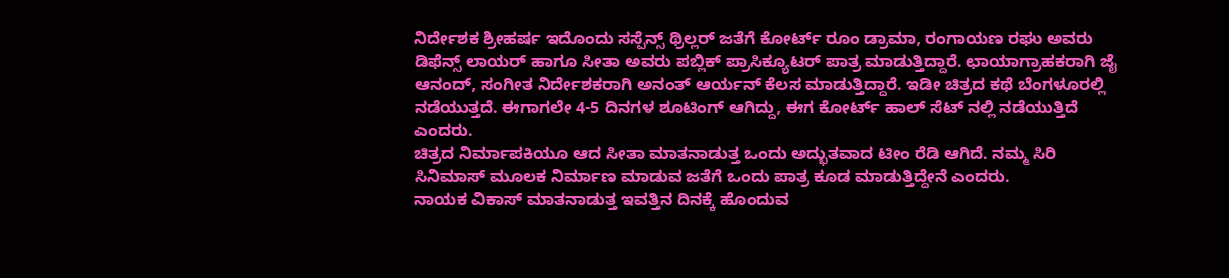ನಿರ್ದೇಶಕ ಶ್ರೀಹರ್ಷ ಇದೊಂದು ಸಸ್ಪೆನ್ಸ್ ಥ್ರಿಲ್ಲರ್ ಜತೆಗೆ ಕೋರ್ಟ್ ರೂಂ ಡ್ರಾಮಾ, ರಂಗಾಯಣ ರಘು ಅವರು ಡಿಫೆನ್ಸ್ ಲಾಯರ್ ಹಾಗೂ ಸೀತಾ ಅವರು ಪಬ್ಲಿಕ್ ಪ್ರಾಸಿಕ್ಯೂಟರ್ ಪಾತ್ರ ಮಾಡುತ್ತಿದ್ದಾರೆ. ಛಾಯಾಗ್ರಾಹಕರಾಗಿ ಜೈ ಆನಂದ್, ಸಂಗೀತ ನಿರ್ದೇಶಕರಾಗಿ ಅನಂತ್ ಆರ್ಯನ್ ಕೆಲಸ ಮಾಡುತ್ತಿದ್ದಾರೆ. ಇಡೀ ಚಿತ್ರದ ಕಥೆ ಬೆಂಗಳೂರಲ್ಲಿ ನಡೆಯುತ್ತದೆ. ಈಗಾಗಲೇ 4-5 ದಿನಗಳ ಶೂಟಿಂಗ್ ಆಗಿದ್ದು, ಈಗ ಕೋರ್ಟ್ ಹಾಲ್ ಸೆಟ್ ನಲ್ಲಿ ನಡೆಯುತ್ತಿದೆ ಎಂದರು.
ಚಿತ್ರದ ನಿರ್ಮಾಪಕಿಯೂ ಆದ ಸೀತಾ ಮಾತನಾಡುತ್ತ ಒಂದು ಅದ್ಭುತವಾದ ಟೀಂ ರೆಡಿ ಆಗಿದೆ. ನಮ್ಮ ಸಿರಿ ಸಿನಿಮಾಸ್ ಮೂಲಕ ನಿರ್ಮಾಣ ಮಾಡುವ ಜತೆಗೆ ಒಂದು ಪಾತ್ರ ಕೂಡ ಮಾಡುತ್ತಿದ್ದೇನೆ ಎಂದರು.
ನಾಯಕ ವಿಕಾಸ್ ಮಾತನಾಡುತ್ತ ಇವತ್ತಿನ ದಿನಕ್ಕೆ ಹೊಂದುವ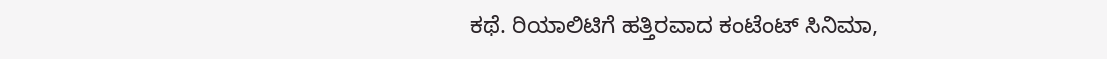ಕಥೆ. ರಿಯಾಲಿಟಿಗೆ ಹತ್ತಿರವಾದ ಕಂಟೆಂಟ್ ಸಿನಿಮಾ,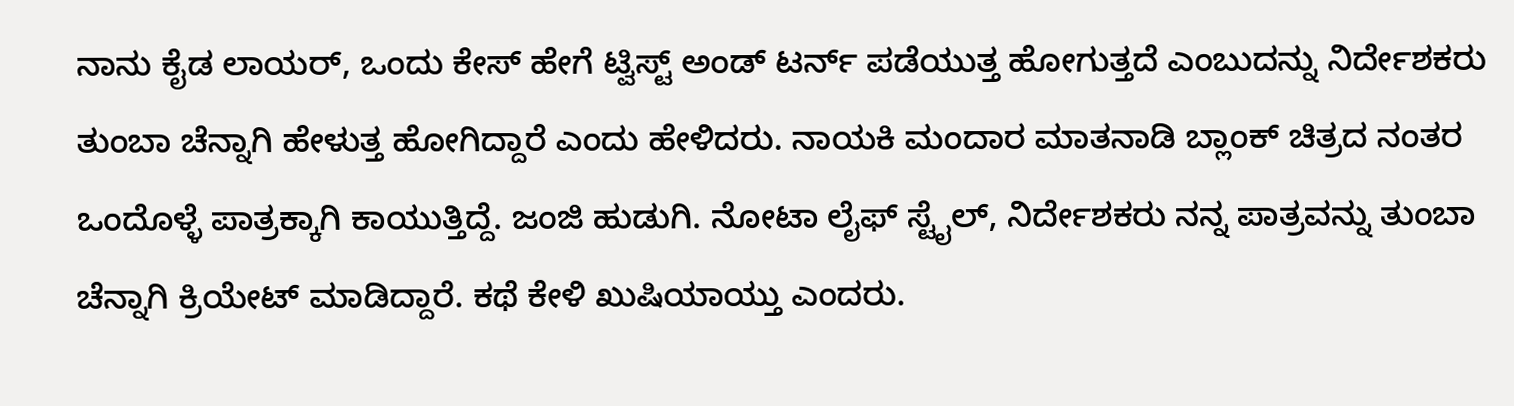ನಾನು ಕೈಡ ಲಾಯರ್, ಒಂದು ಕೇಸ್ ಹೇಗೆ ಟ್ವಿಸ್ಟ್ ಅಂಡ್ ಟರ್ನ್ ಪಡೆಯುತ್ತ ಹೋಗುತ್ತದೆ ಎಂಬುದನ್ನು ನಿರ್ದೇಶಕರು ತುಂಬಾ ಚೆನ್ನಾಗಿ ಹೇಳುತ್ತ ಹೋಗಿದ್ದಾರೆ ಎಂದು ಹೇಳಿದರು. ನಾಯಕಿ ಮಂದಾರ ಮಾತನಾಡಿ ಬ್ಲಾಂಕ್ ಚಿತ್ರದ ನಂತರ ಒಂದೊಳ್ಳೆ ಪಾತ್ರಕ್ಕಾಗಿ ಕಾಯುತ್ತಿದ್ದೆ. ಜಂಜಿ ಹುಡುಗಿ. ನೋಟಾ ಲೈಫ್ ಸ್ಟೈಲ್, ನಿರ್ದೇಶಕರು ನನ್ನ ಪಾತ್ರವನ್ನು ತುಂಬಾ ಚೆನ್ನಾಗಿ ಕ್ರಿಯೇಟ್ ಮಾಡಿದ್ದಾರೆ. ಕಥೆ ಕೇಳಿ ಖುಷಿಯಾಯ್ತು ಎಂದರು.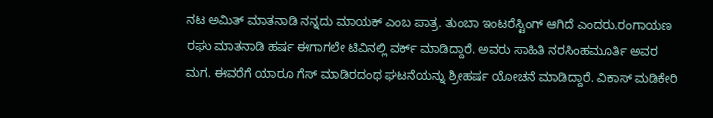ನಟ ಅಮಿತ್ ಮಾತನಾಡಿ ನನ್ನದು ಮಾಯಕ್ ಎಂಬ ಪಾತ್ರ. ತುಂಬಾ ಇಂಟರೆಸ್ಟಿಂಗ್ ಆಗಿದೆ ಎಂದರು.ರಂಗಾಯಣ ರಘು ಮಾತನಾಡಿ ಹರ್ಷ ಈಗಾಗಲೇ ಟಿವಿನಲ್ಲಿ ವರ್ಕ್ ಮಾಡಿದ್ದಾರೆ. ಅವರು ಸಾಹಿತಿ ನರಸಿಂಹಮೂರ್ತಿ ಅವರ ಮಗ. ಈವರೆಗೆ ಯಾರೂ ಗೆಸ್ ಮಾಡಿರದಂಥ ಘಟನೆಯನ್ನು ಶ್ರೀಹರ್ಷ ಯೋಚನೆ ಮಾಡಿದ್ದಾರೆ. ವಿಕಾಸ್ ಮಡಿಕೇರಿ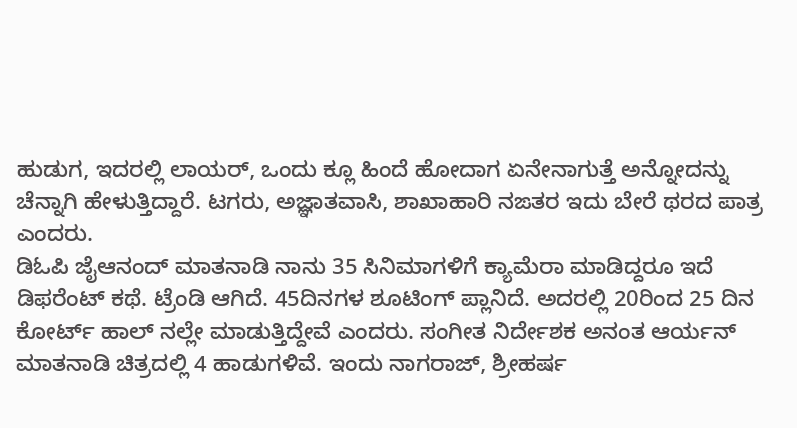ಹುಡುಗ, ಇದರಲ್ಲಿ ಲಾಯರ್, ಒಂದು ಕ್ಲೂ ಹಿಂದೆ ಹೋದಾಗ ಏನೇನಾಗುತ್ತೆ ಅನ್ನೋದನ್ನು ಚೆನ್ನಾಗಿ ಹೇಳುತ್ತಿದ್ದಾರೆ. ಟಗರು, ಅಜ್ಞಾತವಾಸಿ, ಶಾಖಾಹಾರಿ ನಙತರ ಇದು ಬೇರೆ ಥರದ ಪಾತ್ರ ಎಂದರು.
ಡಿಓಪಿ ಜೈಆನಂದ್ ಮಾತನಾಡಿ ನಾನು 35 ಸಿನಿಮಾಗಳಿಗೆ ಕ್ಯಾಮೆರಾ ಮಾಡಿದ್ದರೂ ಇದೆ ಡಿಫರೆಂಟ್ ಕಥೆ. ಟ್ರೆಂಡಿ ಆಗಿದೆ. 45ದಿನಗಳ ಶೂಟಿಂಗ್ ಪ್ಲಾನಿದೆ. ಅದರಲ್ಲಿ 20ರಿಂದ 25 ದಿನ ಕೋರ್ಟ್ ಹಾಲ್ ನಲ್ಲೇ ಮಾಡುತ್ತಿದ್ದೇವೆ ಎಂದರು. ಸಂಗೀತ ನಿರ್ದೇಶಕ ಅನಂತ ಆರ್ಯನ್ ಮಾತನಾಡಿ ಚಿತ್ರದಲ್ಲಿ 4 ಹಾಡುಗಳಿವೆ. ಇಂದು ನಾಗರಾಜ್, ಶ್ರೀಹರ್ಷ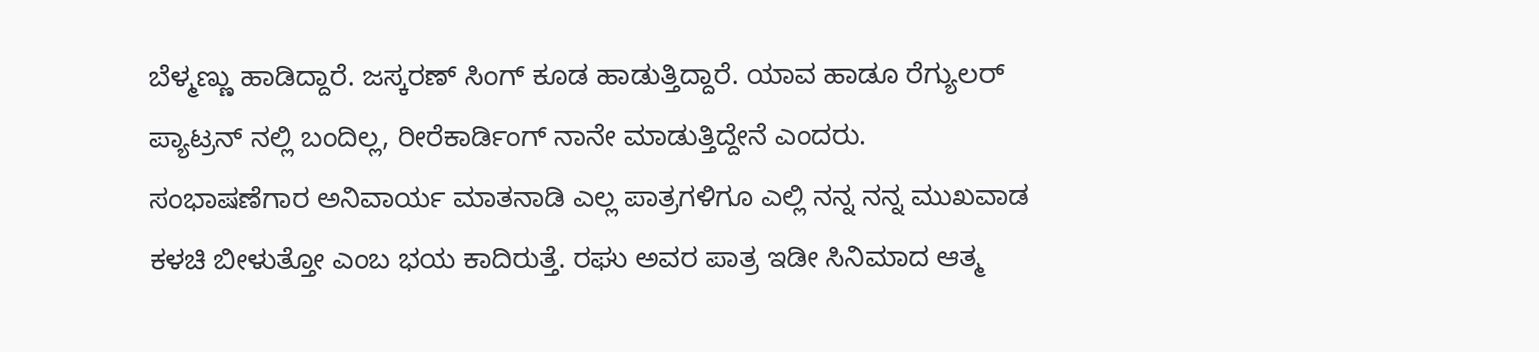ಬೆಳ್ಮಣ್ಣು ಹಾಡಿದ್ದಾರೆ. ಜಸ್ಕರಣ್ ಸಿಂಗ್ ಕೂಡ ಹಾಡುತ್ತಿದ್ದಾರೆ. ಯಾವ ಹಾಡೂ ರೆಗ್ಯುಲರ್ ಪ್ಯಾಟ್ರನ್ ನಲ್ಲಿ ಬಂದಿಲ್ಲ, ರೀರೆಕಾರ್ಡಿಂಗ್ ನಾನೇ ಮಾಡುತ್ತಿದ್ದೇನೆ ಎಂದರು.
ಸಂಭಾಷಣೆಗಾರ ಅನಿವಾರ್ಯ ಮಾತನಾಡಿ ಎಲ್ಲ ಪಾತ್ರಗಳಿಗೂ ಎಲ್ಲಿ ನನ್ನ ನನ್ನ ಮುಖವಾಡ ಕಳಚಿ ಬೀಳುತ್ತೋ ಎಂಬ ಭಯ ಕಾದಿರುತ್ತೆ. ರಘು ಅವರ ಪಾತ್ರ ಇಡೀ ಸಿನಿಮಾದ ಆತ್ಮ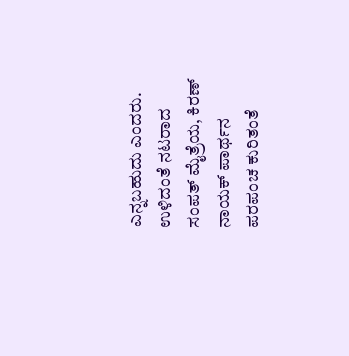ಎನ್ನಬಹುದು ಎಂದರು. ಉಳಿದಂತೆ ನಟರಾದ ಸಂಪತ್ ಮೈತ್ರೆಯ, ಕಿರಣ್ ನಾಯಕ್ ಪಾರ್ಥನ ಪರಪಂಚ ಕುರಿತಂತೆ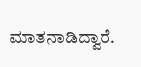ಮಾತನಾಡಿದ್ವಾರೆ.